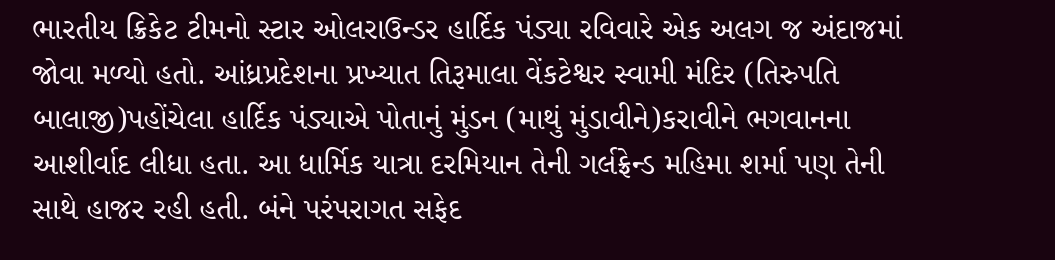ભારતીય ક્રિકેટ ટીમનો સ્ટાર ઓલરાઉન્ડર હાર્દિક પંડ્યા રવિવારે એક અલગ જ અંદાજમાં જોવા મળ્યો હતો. આંધ્રપ્રદેશના પ્રખ્યાત તિરૂમાલા વેંકટેશ્વર સ્વામી મંદિર (તિરુપતિ બાલાજી)પહોંચેલા હાર્દિક પંડ્યાએ પોતાનું મુંડન (માથું મુંડાવીને)કરાવીને ભગવાનના આશીર્વાદ લીધા હતા. આ ધાર્મિક યાત્રા દરમિયાન તેની ગર્લફ્રેન્ડ મહિમા શર્મા પણ તેની સાથે હાજર રહી હતી. બંને પરંપરાગત સફેદ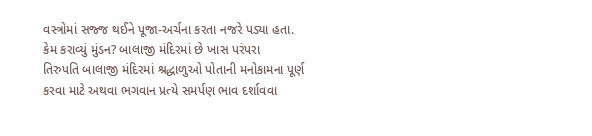વસ્ત્રોમાં સજ્જ થઈને પૂજા-અર્ચના કરતા નજરે પડ્યા હતા.
કેમ કરાવ્યું મુંડન? બાલાજી મંદિરમાં છે ખાસ પરંપરા
તિરુપતિ બાલાજી મંદિરમાં શ્રદ્ધાળુઓ પોતાની મનોકામના પૂર્ણ કરવા માટે અથવા ભગવાન પ્રત્યે સમર્પણ ભાવ દર્શાવવા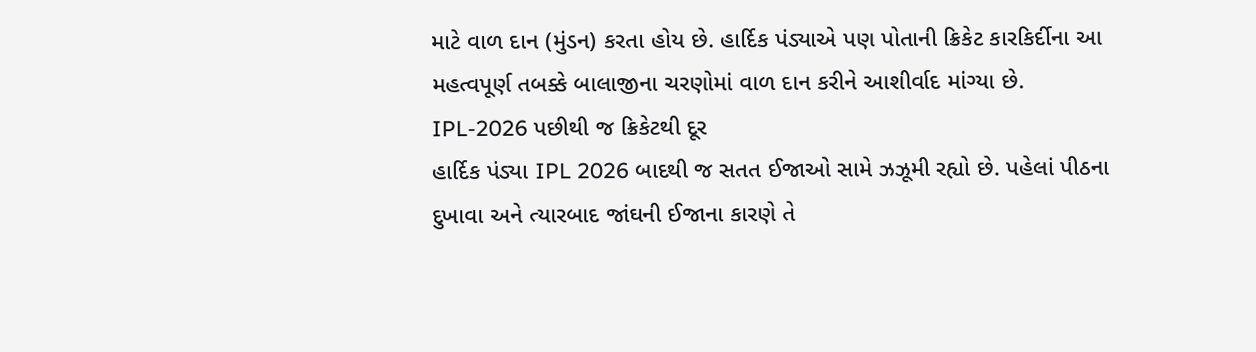માટે વાળ દાન (મુંડન) કરતા હોય છે. હાર્દિક પંડ્યાએ પણ પોતાની ક્રિકેટ કારકિર્દીના આ મહત્વપૂર્ણ તબક્કે બાલાજીના ચરણોમાં વાળ દાન કરીને આશીર્વાદ માંગ્યા છે.
IPL-2026 પછીથી જ ક્રિકેટથી દૂર
હાર્દિક પંડ્યા IPL 2026 બાદથી જ સતત ઈજાઓ સામે ઝઝૂમી રહ્યો છે. પહેલાં પીઠના દુખાવા અને ત્યારબાદ જાંઘની ઈજાના કારણે તે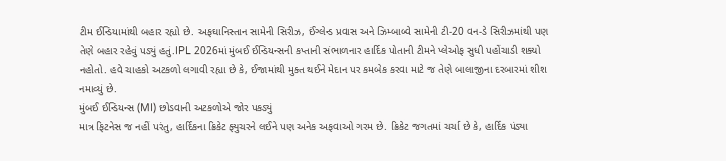ટીમ ઈન્ડિયામાંથી બહાર રહ્યો છે. અફઘાનિસ્તાન સામેની સિરીઝ, ઈંગ્લેન્ડ પ્રવાસ અને ઝિમ્બાબ્વે સામેની ટી-20 વન-ડે સિરીઝમાંથી પણ તેણે બહાર રહેવું પડ્યું હતું.IPL 2026માં મુંબઈ ઈન્ડિયન્સની કપ્તાની સંભાળનાર હાર્દિક પોતાની ટીમને પ્લેઓફ સુધી પહોંચાડી શક્યો નહોતો. હવે ચાહકો અટકળો લગાવી રહ્યા છે કે, ઈજામાંથી મુક્ત થઈને મેદાન પર કમબેક કરવા માટે જ તેણે બાલાજીના દરબારમાં શીશ નમાવ્યું છે.
મુંબઈ ઈન્ડિયન્સ (MI) છોડવાની અટકળોએ જોર પકડ્યું
માત્ર ફિટનેસ જ નહીં પરંતુ, હાર્દિકના ક્રિકેટ ફ્યુચરને લઈને પણ અનેક અફવાઓ ગરમ છે. ક્રિકેટ જગતમાં ચર્ચા છે કે, હાર્દિક પંડ્યા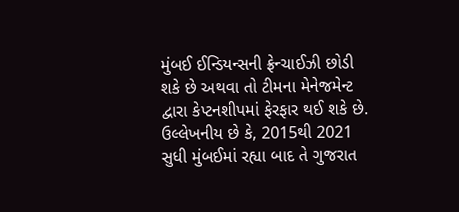મુંબઈ ઈન્ડિયન્સની ફ્રેન્ચાઈઝી છોડી શકે છે અથવા તો ટીમના મેનેજમેન્ટ દ્વારા કેપ્ટનશીપમાં ફેરફાર થઈ શકે છે. ઉલ્લેખનીય છે કે, 2015થી 2021 સુધી મુંબઈમાં રહ્યા બાદ તે ગુજરાત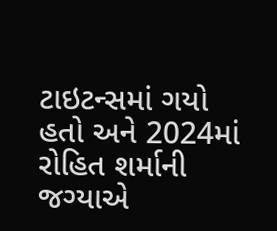ટાઇટન્સમાં ગયો હતો અને 2024માં રોહિત શર્માની જગ્યાએ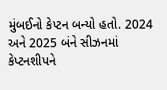મુંબઈનો કેપ્ટન બન્યો હતો. 2024 અને 2025 બંને સીઝનમાં કેપ્ટનશીપને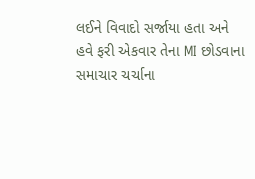લઈને વિવાદો સર્જાયા હતા અને હવે ફરી એકવાર તેના MI છોડવાના સમાચાર ચર્ચાના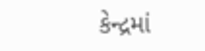કેન્દ્રમાં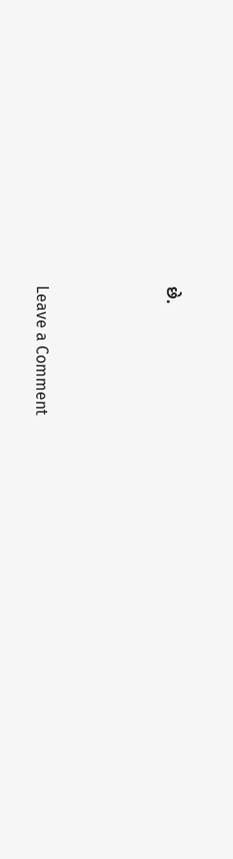છે.




Leave a Comment